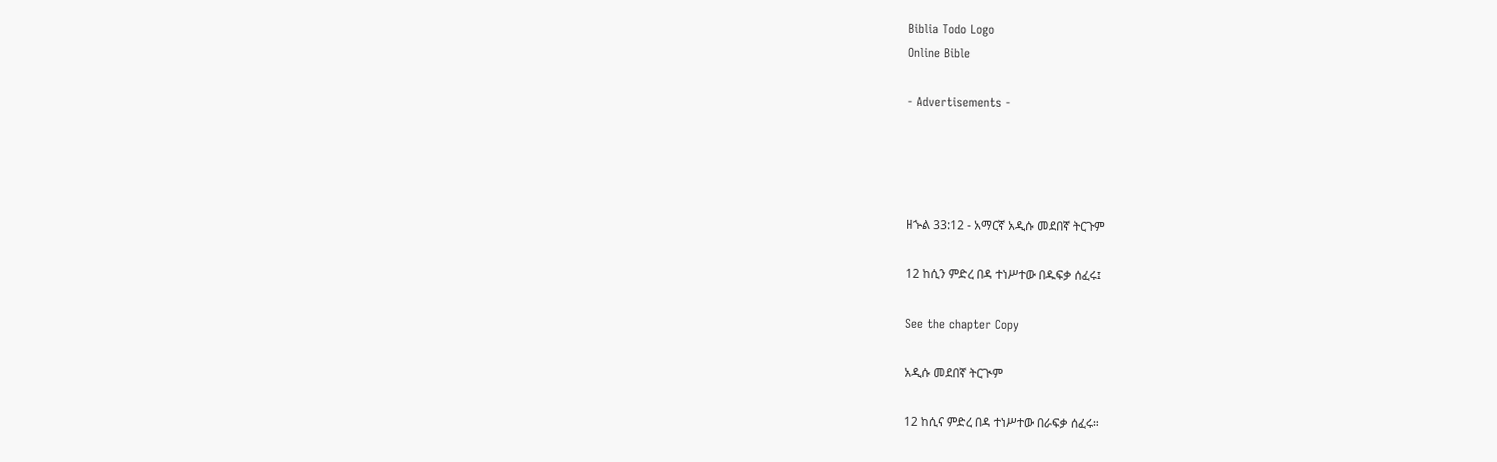Biblia Todo Logo
Online Bible

- Advertisements -




ዘኍል 33:12 - አማርኛ አዲሱ መደበኛ ትርጉም

12 ከሲን ምድረ በዳ ተነሥተው በዱፍቃ ሰፈሩ፤

See the chapter Copy

አዲሱ መደበኛ ትርጒም

12 ከሲና ምድረ በዳ ተነሥተው በራፍቃ ሰፈሩ።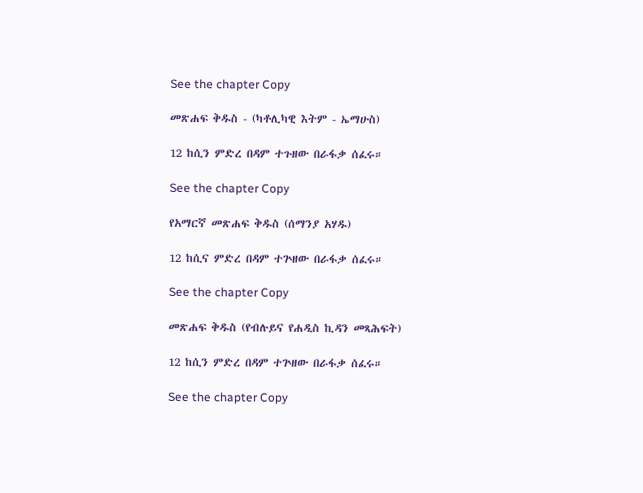See the chapter Copy

መጽሐፍ ቅዱስ - (ካቶሊካዊ እትም - ኤማሁስ)

12 ከሲን ምድረ በዳም ተጉዘው በራፋቃ ሰፈሩ።

See the chapter Copy

የአማርኛ መጽሐፍ ቅዱስ (ሰማንያ አሃዱ)

12 ከሲና ምድረ በዳም ተጕዘው በራፋቃ ሰፈሩ።

See the chapter Copy

መጽሐፍ ቅዱስ (የብሉይና የሐዲስ ኪዳን መጻሕፍት)

12 ከሲን ምድረ በዳም ተጕዘው በራፋቃ ሰፈሩ።

See the chapter Copy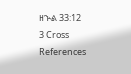ዘኍል 33:12
3 Cross References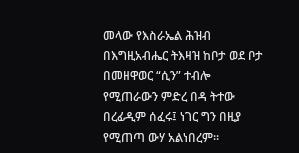መላው የእስራኤል ሕዝብ በእግዚአብሔር ትእዛዝ ከቦታ ወደ ቦታ በመዘዋወር “ሲን” ተብሎ የሚጠራውን ምድረ በዳ ትተው በረፊዲም ሰፈሩ፤ ነገር ግን በዚያ የሚጠጣ ውሃ አልነበረም።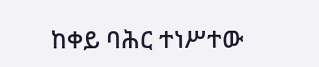ከቀይ ባሕር ተነሥተው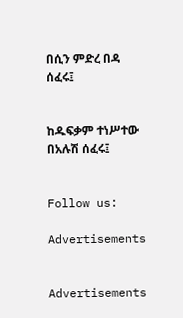በሲን ምድረ በዳ ሰፈሩ፤


ከዱፍቃም ተነሥተው በአሉሽ ሰፈሩ፤


Follow us:

Advertisements


Advertisements